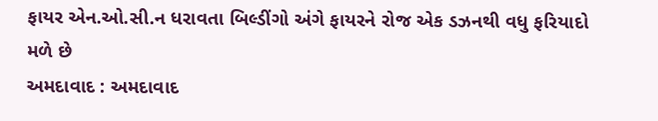ફાયર એન.ઓ.સી.ન ધરાવતા બિલ્ડીંગો અંગે ફાયરને રોજ એક ડઝનથી વધુ ફરિયાદો મળે છે
અમદાવાદ : અમદાવાદ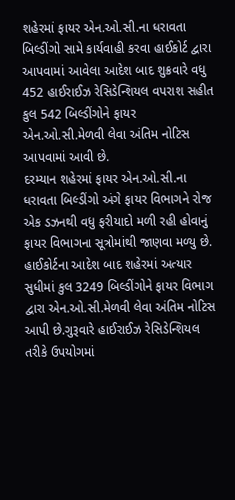શહેરમાં ફાયર એન.ઓ.સી.ના ધરાવતા બિલ્ડીંગો સામે કાર્યવાહી કરવા હાઈકોર્ટ દ્વારા આપવામાં આવેલા આદેશ બાદ શુક્રવારે વધુ 452 હાઈરાઈઝ રેસિડેન્શિયલ વપરાશ સહીત કુલ 542 બિલ્ડીંગોને ફાયર એન.ઓ.સી.મેળવી લેવા અંતિમ નોટિસ આપવામાં આવી છે.
દરમ્યાન શહેરમાં ફાયર એન.ઓ.સી.ના ધરાવતા બિલ્ડીંગો અંગે ફાયર વિભાગને રોજ એક ડઝનથી વધુ ફરીયાદો મળી રહી હોવાનું ફાયર વિભાગના સૂત્રોમાંથી જાણવા મળ્યુ છે.
હાઈકોર્ટના આદેશ બાદ શહેરમાં અત્યાર સુધીમાં કુલ 3249 બિલ્ડીંગોને ફાયર વિભાગ દ્વારા એન.ઓ.સી.મેળવી લેવા અંતિમ નોટિસ આપી છે.ગુરૂવારે હાઈરાઈઝ રેસિડેન્શિયલ તરીકે ઉપયોગમાં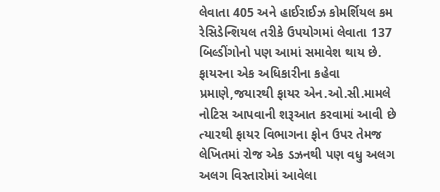લેવાતા 405 અને હાઈરાઈઝ કોમર્શિયલ કમ રેસિડેન્શિયલ તરીકે ઉપયોગમાં લેવાતા 137 બિલ્ડીંગોનો પણ આમાં સમાવેશ થાય છે.
ફાયરના એક અધિકારીના કહેવા પ્રમાણે,જયારથી ફાયર એન.ઓ.સી.મામલે નોટિસ આપવાની શરૂઆત કરવામાં આવી છે ત્યારથી ફાયર વિભાગના ફોન ઉપર તેમજ લેખિતમાં રોજ એક ડઝનથી પણ વધુ અલગ અલગ વિસ્તારોમાં આવેલા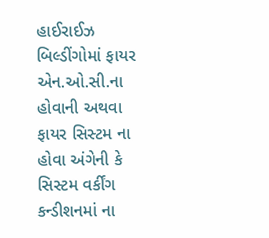હાઈરાઈઝ બિલ્ડીંગોમાં ફાયર એન.ઓ.સી.ના હોવાની અથવા ફાયર સિસ્ટમ ના હોવા અંગેની કે સિસ્ટમ વર્કીંગ કન્ડીશનમાં ના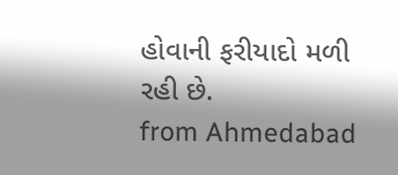હોવાની ફરીયાદો મળી રહી છે.
from Ahmedabad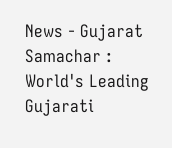News - Gujarat Samachar : World's Leading Gujarati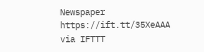Newspaper https://ift.tt/35XeAAA
via IFTTT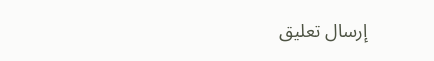إرسال تعليق